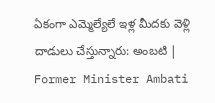ఏకంగా ఎమ్మెల్యేలే ఇళ్ల మీదకు వెళ్లి దాడులు చేస్తున్నారు: అంబటి | Former Minister Ambati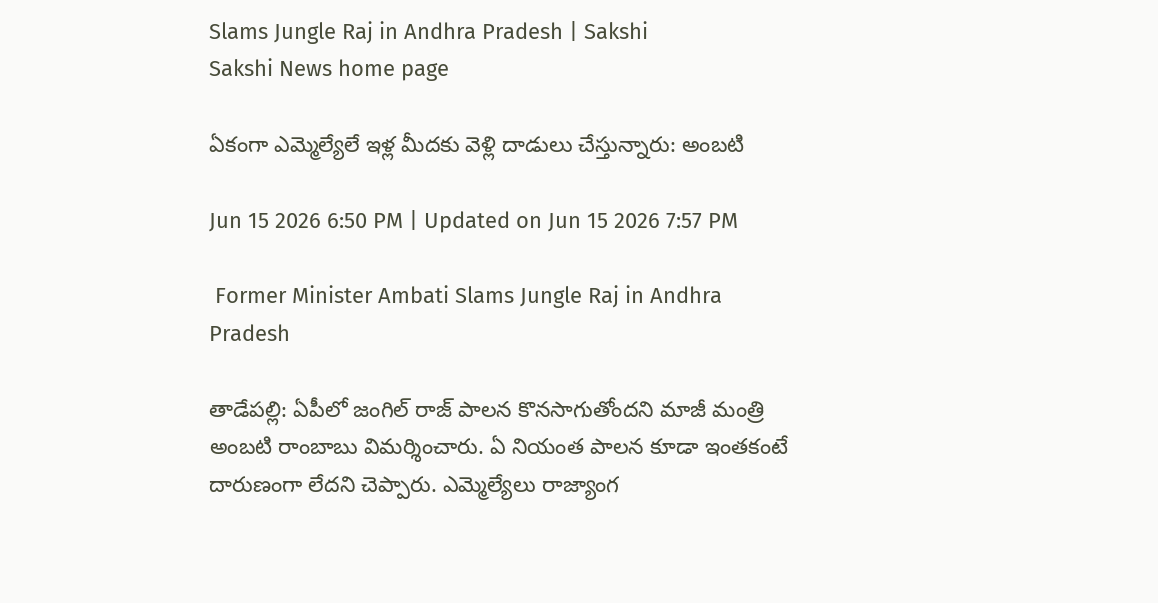Slams Jungle Raj in Andhra Pradesh | Sakshi
Sakshi News home page

ఏకంగా ఎమ్మెల్యేలే ఇళ్ల మీదకు వెళ్లి దాడులు చేస్తున్నారు: అంబటి

Jun 15 2026 6:50 PM | Updated on Jun 15 2026 7:57 PM

 Former Minister Ambati Slams Jungle Raj in Andhra Pradesh

తాడేపల్లి: ఏపీలో జంగిల్ రాజ్ పాలన కొనసాగుతోందని మాజీ మంత్రి అంబటి రాంబాబు విమర్శించారు. ఏ నియంత పాలన కూడా ఇంతకంటే దారుణంగా లేదని చెప్పారు. ఎమ్మెల్యేలు రాజ్యాంగ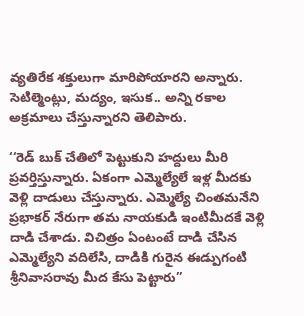వ్యతిరేక శక్తులుగా మారిపోయారని అన్నారు. సెటిల్మెంట్లు, మద్యం, ఇసుక.. అన్ని రకాల అక్రమాలు చేస్తున్నారని తెలిపారు.

‘‘రెడ్ బుక్ చేతిలో పెట్టుకుని హద్దులు మీరి ప్రవర్తిస్తున్నారు. ఏకంగా ఎమ్మెల్యేలే ఇళ్ల మీదకు వెళ్లి దాడులు చేస్తున్నారు. ఎమ్మెల్యే చింతమనేని ప్రభాకర్ నేరుగా తమ నాయకుడి ఇంటిమీదకే వెళ్లి దాడి చేశాడు. విచిత్రం ఏంటంటే దాడి చేసిన ఎమ్మెల్యేని వదిలేసి, దాడికి గురైన ఈడ్పుగంటి శ్రీనివాసరావు మీద కేసు పెట్టారు’’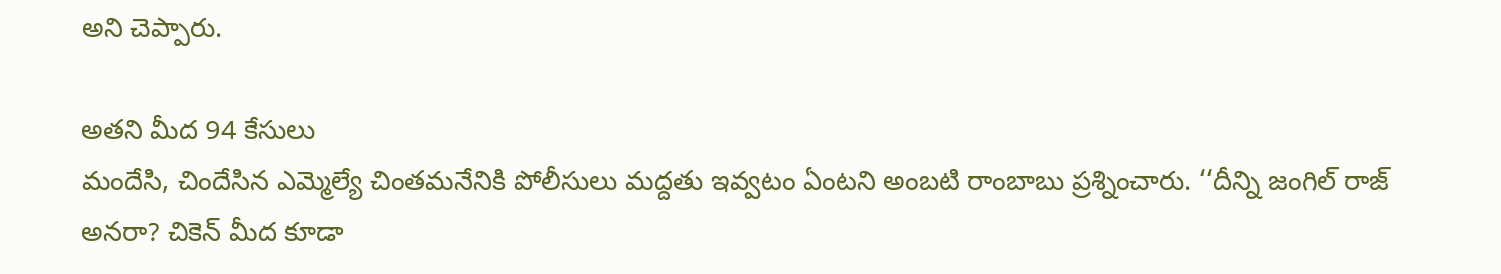అని చెప్పారు.

అతని మీద 94 కేసులు
మందేసి, చిందేసిన ఎమ్మెల్యే చింతమనేనికి పోలీసులు మద్దతు ఇవ్వటం ఏంటని అంబటి రాంబాబు ప్రశ్నించారు. ‘‘దీన్ని జంగిల్ రాజ్ అనరా? చికెన్ మీద కూడా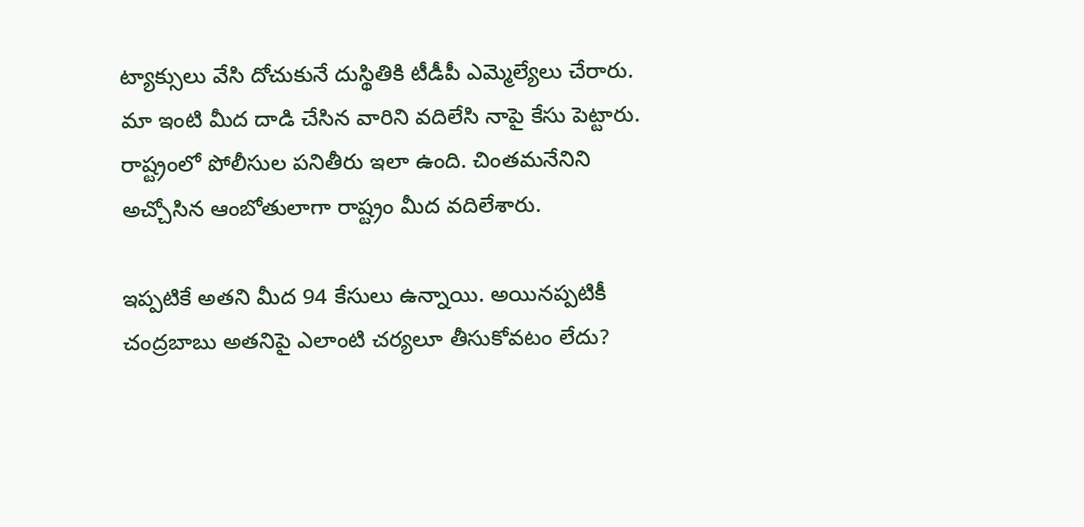ట‍్యాక్సులు వేసి దోచుకునే దుస్థితికి టీడీపీ ఎమ్మెల్యేలు చేరారు. మా ఇంటి మీద దాడి చేసిన వారిని వదిలేసి నాపై కేసు పెట్టారు. రాష్ట్రంలో పోలీసుల పనితీరు ఇలా ఉంది. చింతమనేనిని అచ్చోసిన ఆంబోతులాగా రాష్ట్రం మీద వదిలేశారు.

ఇప్పటికే అతని మీద 94 కేసులు ఉన్నాయి. అయినప్పటికీ చంద్రబాబు అతనిపై ఎలాంటి చర్యలూ తీసుకోవటం లేదు?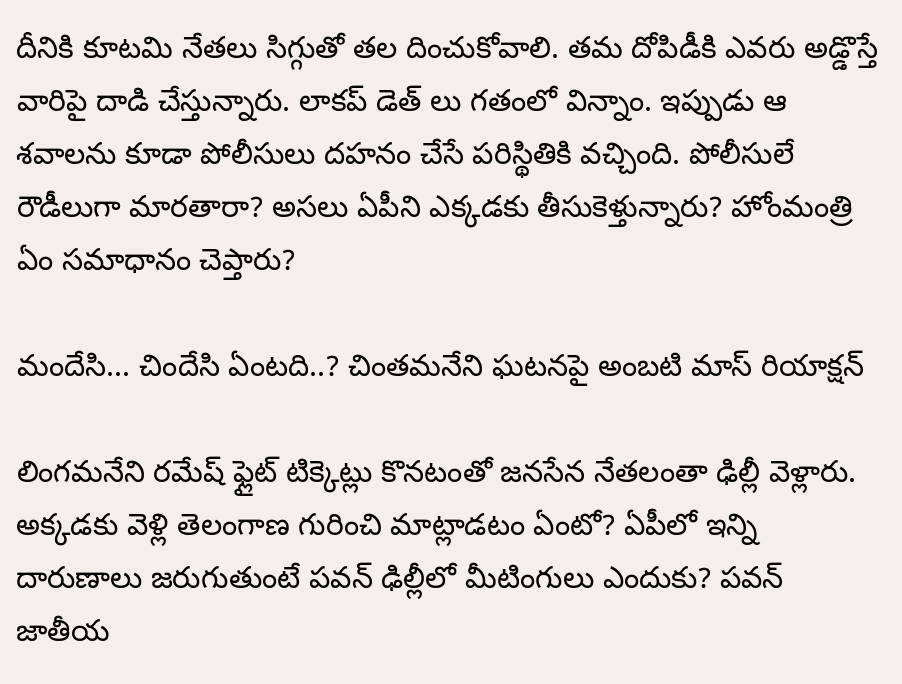దీనికి కూటమి నేతలు సిగ్గుతో తల దించుకోవాలి. తమ దోపిడీకి ఎవరు అడ్డొస్తే వారిపై దాడి చేస్తున్నారు. లాకప్ డెత్ లు గతంలో విన్నాం. ఇప్పుడు ఆ శవాలను కూడా పోలీసులు దహనం చేసే పరిస్థితికి వచ్చింది. పోలీసులే రౌడీలుగా మారతారా? అసలు ఏపీని ఎక్కడకు తీసుకెళ్తున్నారు? హోంమంత్రి ఏం సమాధానం చెప్తారు?

మందేసి... చిందేసి ఏంటది..? చింతమనేని ఘటనపై అంబటి మాస్ రియాక్షన్

లింగమనేని రమేష్ ఫ్లైట్ టిక్కెట్లు కొనటంతో జనసేన నేతలంతా ఢిల్లీ వెళ్లారు. అక్కడకు వెళ్లి తెలంగాణ గురించి మాట్లాడటం ఏంటో? ఏపీలో ఇన్ని దారుణాలు జరుగుతుంటే పవన్ ఢిల్లీలో మీటింగులు ఎందుకు? పవన్ జాతీయ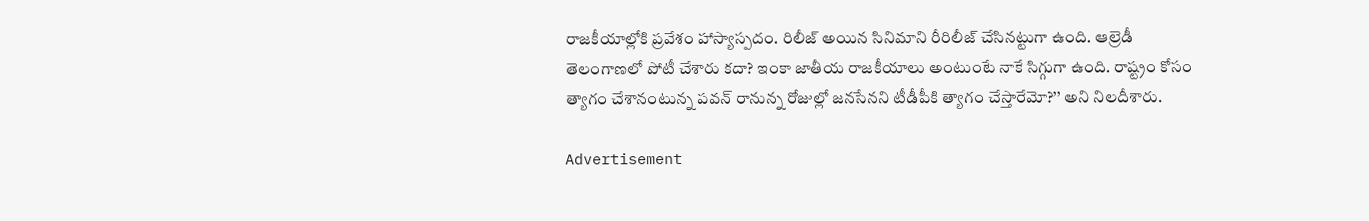రాజకీయాల్లోకి ప్రవేశం హాస్యాస్పదం. రిలీజ్ అయిన సినిమాని రీరిలీజ్ చేసినట్టుగా ఉంది. ఆల్రెడీ తెలంగాణలో పోటీ చేశారు కదా? ఇంకా జాతీయ రాజకీయాలు అంటుంటే నాకే సిగ్గుగా ఉంది. రాష్ట్రం కోసం త్యాగం చేశానంటున్న పవన్ రానున్న రోజుల్లో జనసేనని టీడీపీకి త్యాగం చేస్తారేమో?’’ అని నిలదీశారు.

Advertisement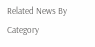Related News By Category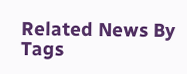Related News By Tags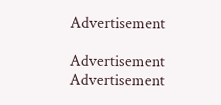Advertisement

Advertisement
Advertisement